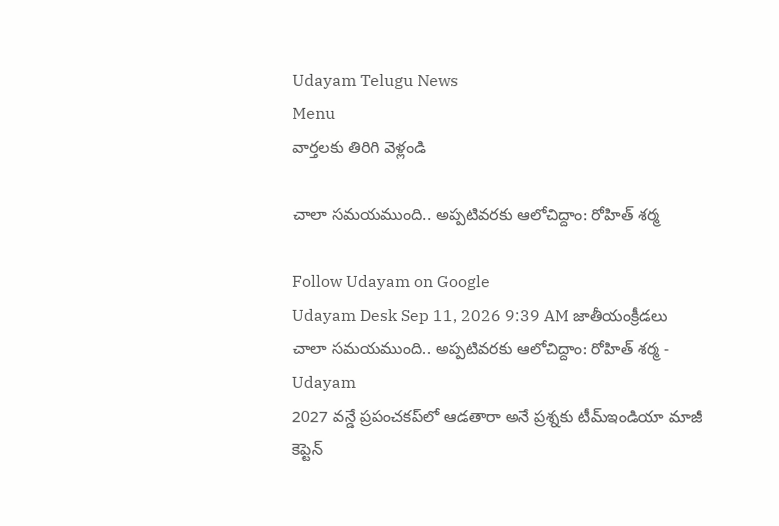Udayam Telugu News
Menu
వార్తలకు తిరిగి వెళ్లండి

చాలా సమయముంది.. అప్పటివరకు ఆలోచిద్దాం: రోహిత్‌ శర్మ

Follow Udayam on Google
Udayam Desk Sep 11, 2026 9:39 AM జాతీయంక్రీడలు
చాలా సమయముంది.. అప్పటివరకు ఆలోచిద్దాం: రోహిత్‌ శర్మ - Udayam
2027 వన్డే ప్రపంచకప్‌లో ఆడతారా అనే ప్రశ్నకు టీమ్‌ఇండియా మాజీ కెప్టెన్‌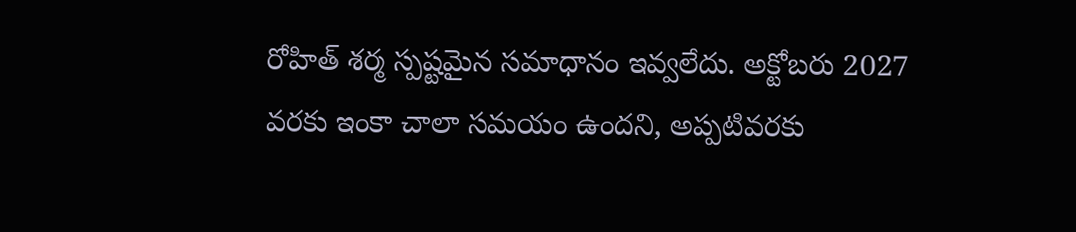రోహిత్‌ శర్మ స్పష్టమైన సమాధానం ఇవ్వలేదు. అక్టోబరు 2027 వరకు ఇంకా చాలా సమయం ఉందని, అప్పటివరకు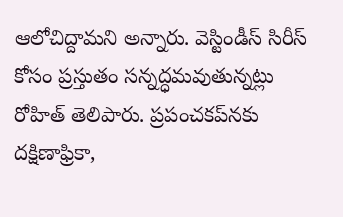ఆలోచిద్దామని అన్నారు. వెస్టిండీస్‌ సిరీస్‌ కోసం ప్రస్తుతం సన్నద్ధమవుతున్నట్లు రోహిత్‌ తెలిపారు. ప్రపంచకప్‌నకు దక్షిణాఫ్రికా,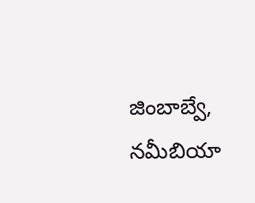జింబాబ్వే, నమీబియా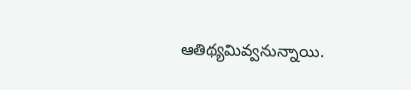ఆతిథ్యమివ్వనున్నాయి.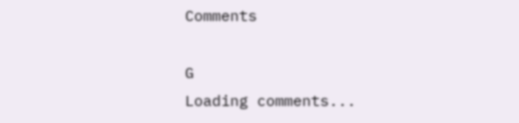Comments

G
Loading comments...